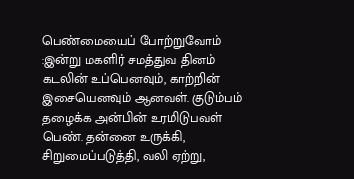பெண்மையைப் போற்றுவோம் :இன்று மகளிர் சமத்துவ தினம் கடலின் உப்பெனவும், காற்றின் இசையெனவும் ஆனவள். குடும்பம் தழைக்க அன்பின் உரமிடுபவள் பெண். தன்னை உருக்கி, சிறுமைப்படுத்தி, வலி ஏற்று,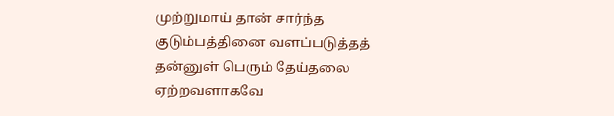முற்றுமாய் தான் சார்ந்த குடும்பத்தினை வளப்படுத்தத் தன்னுள் பெரும் தேய்தலை ஏற்றவளாகவே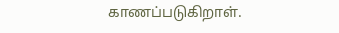காணப்படுகிறாள்.